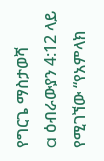የግርጌ ማስታወሻ
a ዕብራውያን 4:12 ላይ የሚገኘው “የአምላክ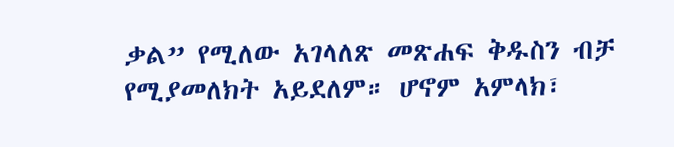ቃል” የሚለው አገላለጽ መጽሐፍ ቅዱስን ብቻ የሚያመለክት አይደለም። ሆኖም አምላክ፣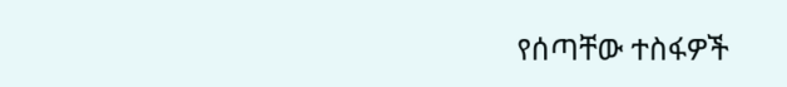የሰጣቸው ተስፋዎች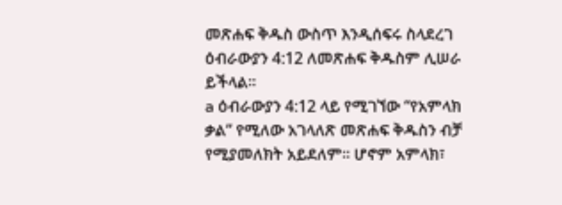መጽሐፍ ቅዱስ ውስጥ እንዲሰፍሩ ስላደረገ ዕብራውያን 4:12 ለመጽሐፍ ቅዱስም ሊሠራ ይችላል።
a ዕብራውያን 4:12 ላይ የሚገኘው “የአምላክ ቃል” የሚለው አገላለጽ መጽሐፍ ቅዱስን ብቻ የሚያመለክት አይደለም። ሆኖም አምላክ፣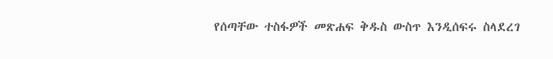የሰጣቸው ተስፋዎች መጽሐፍ ቅዱስ ውስጥ እንዲሰፍሩ ስላደረገ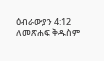ዕብራውያን 4:12 ለመጽሐፍ ቅዱስም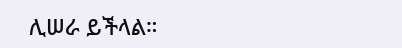ሊሠራ ይችላል።